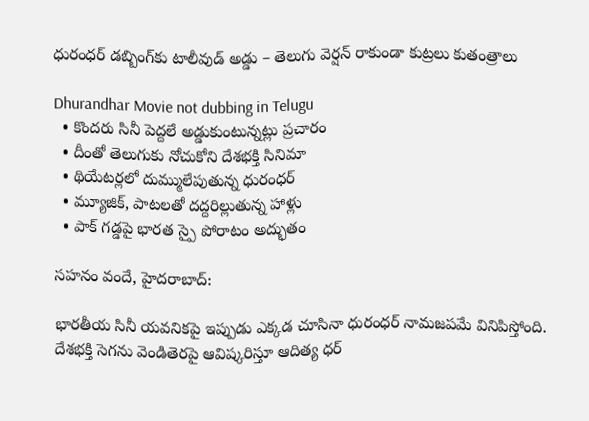ధురంధర్ డబ్బింగ్‌కు టాలీవుడ్ అడ్డు – తెలుగు వెర్షన్ రాకుండా కుట్రలు కుతంత్రాలు

Dhurandhar Movie not dubbing in Telugu
  • కొందరు సినీ పెద్దలే అడ్డుకుంటున్నట్లు ప్రచారం
  • దీంతో తెలుగుకు నోచుకోని దేశభక్తి సినిమా
  • థియేటర్లలో దుమ్ములేపుతున్న ధురంధర్
  • మ్యూజిక్, పాటలతో దద్దరిల్లుతున్న హాళ్లు
  • పాక్ గడ్డపై భారత స్పై పోరాటం అద్భుతం

సహనం వందే, హైదరాబాద్:

భారతీయ సినీ యవనికపై ఇప్పుడు ఎక్కడ చూసినా ధురంధర్ నామజపమే వినిపిస్తోంది. దేశభక్తి సెగను వెండితెరపై ఆవిష్కరిస్తూ ఆదిత్య ధర్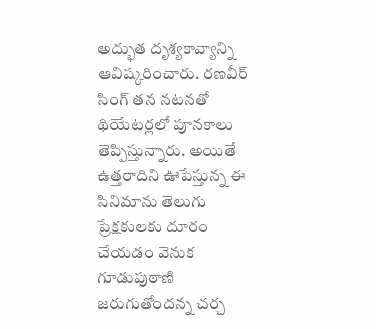అద్భుత దృశ్యకావ్యాన్ని ఆవిష్కరించారు. రణవీర్ సింగ్ తన నటనతో థియేటర్లలో పూనకాలు తెప్పిస్తున్నారు. అయితే ఉత్తరాదిని ఊపేస్తున్న ఈ సినిమాను తెలుగు ప్రేక్షకులకు దూరం చేయడం వెనుక గూడుపుఠాణి జరుగుతోందన్న చర్చ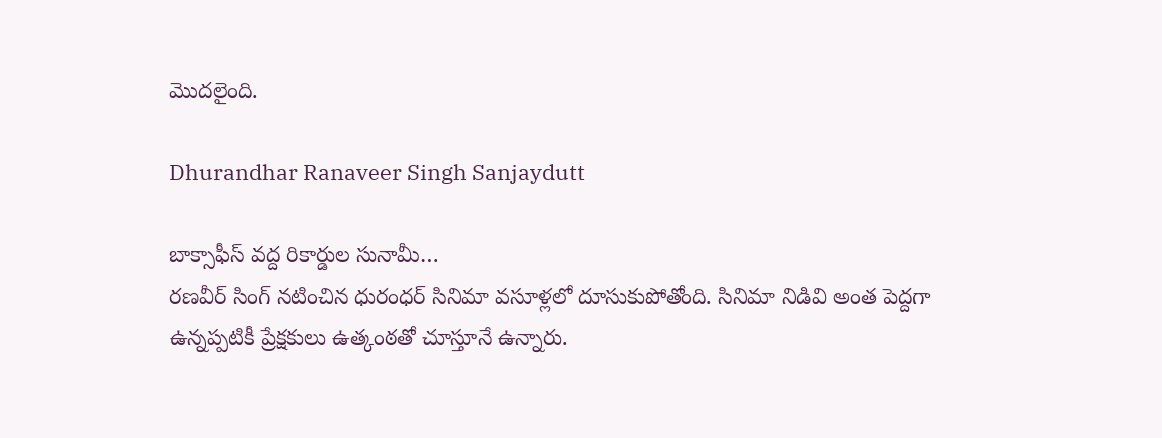మొదలైంది.

Dhurandhar Ranaveer Singh Sanjaydutt

బాక్సాఫీస్ వద్ద రికార్డుల సునామీ…
రణవీర్ సింగ్ నటించిన ధురంధర్ సినిమా వసూళ్లలో దూసుకుపోతోంది. సినిమా నిడివి అంత పెద్దగా ఉన్నప్పటికీ ప్రేక్షకులు ఉత్కంఠతో చూస్తూనే ఉన్నారు.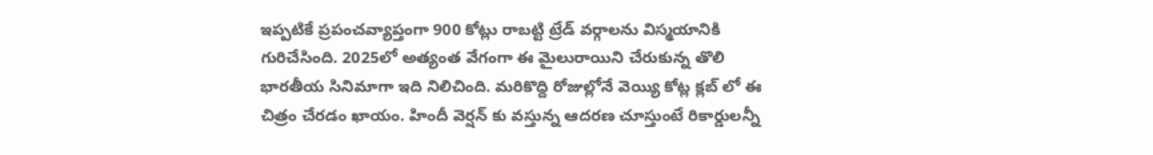ఇప్పటికే ప్రపంచవ్యాప్తంగా 900 కోట్లు రాబట్టి ట్రేడ్ వర్గాలను విస్మయానికి గురిచేసింది. 2025లో అత్యంత వేగంగా ఈ మైలురాయిని చేరుకున్న తొలి భారతీయ సినిమాగా ఇది నిలిచింది. మరికొద్ది రోజుల్లోనే వెయ్యి కోట్ల క్లబ్ లో ఈ చిత్రం చేరడం ఖాయం. హిందీ వెర్షన్ కు వస్తున్న ఆదరణ చూస్తుంటే రికార్డులన్నీ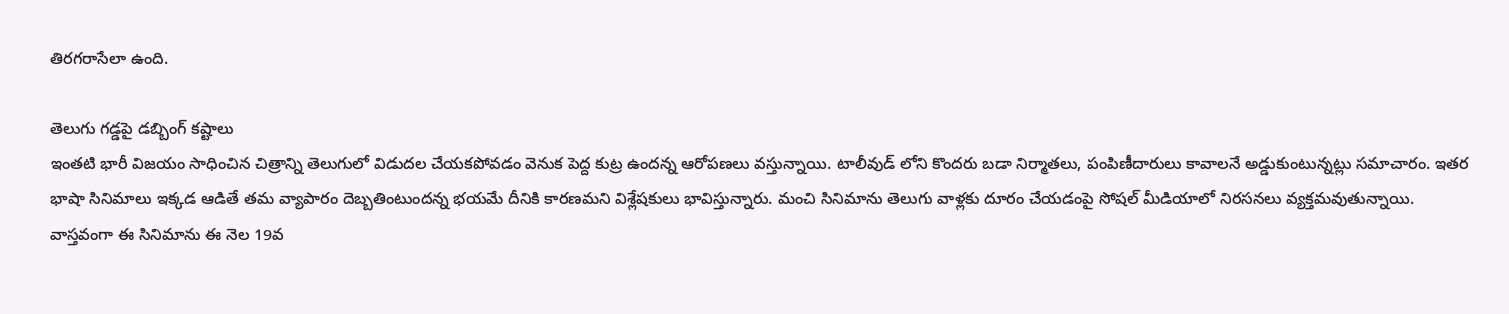తిరగరాసేలా ఉంది.

తెలుగు గడ్డపై డబ్బింగ్ కష్టాలు
ఇంతటి భారీ విజయం సాధించిన చిత్రాన్ని తెలుగులో విడుదల చేయకపోవడం వెనుక పెద్ద కుట్ర ఉందన్న ఆరోపణలు వస్తున్నాయి. టాలీవుడ్ లోని కొందరు బడా నిర్మాతలు, పంపిణీదారులు కావాలనే అడ్డుకుంటున్నట్లు సమాచారం. ఇతర భాషా సినిమాలు ఇక్కడ ఆడితే తమ వ్యాపారం దెబ్బతింటుందన్న భయమే దీనికి కారణమని విశ్లేషకులు భావిస్తున్నారు. మంచి సినిమాను తెలుగు వాళ్లకు దూరం చేయడంపై సోషల్ మీడియాలో నిరసనలు వ్యక్తమవుతున్నాయి. వాస్తవంగా ఈ సినిమాను ఈ నెల 19వ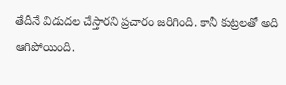తేదీనే విడుదల చేస్తారని ప్రచారం జరిగింది. కానీ కుట్రలతో అది ఆగిపోయింది.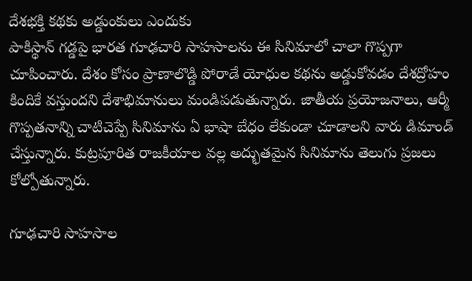దేశభక్తి కథకు అడ్డుంకులు ఎందుకు
పాకిస్థాన్ గడ్డపై భారత గూఢచారి సాహసాలను ఈ సినిమాలో చాలా గొప్పగా చూపించారు. దేశం కోసం ప్రాణాలొడ్డి పోరాడే యోధుల కథను అడ్డుకోవడం దేశద్రోహం కిందికే వస్తుందని దేశాభిమానులు మండిపడుతున్నారు. జాతీయ ప్రయోజనాలు, ఆర్మీ గొప్పతనాన్ని చాటిచెప్పే సినిమాను ఏ భాషా బేధం లేకుండా చూడాలని వారు డిమాండ్ చేస్తున్నారు. కుట్రపూరిత రాజకీయాల వల్ల అద్భుతమైన సినిమాను తెలుగు ప్రజలు కోల్పోతున్నారు.

గూఢచారి సాహసాల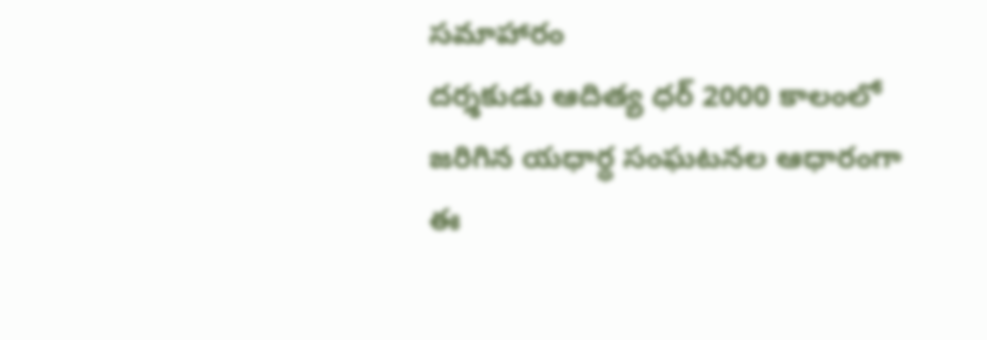సమాహారం
దర్శకుడు ఆదిత్య ధర్ 2000 కాలంలో జరిగిన యధార్థ సంఘటనల ఆధారంగా ఈ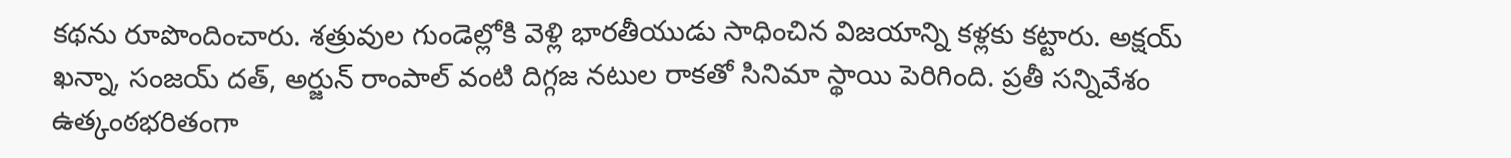కథను రూపొందించారు. శత్రువుల గుండెల్లోకి వెళ్లి భారతీయుడు సాధించిన విజయాన్ని కళ్లకు కట్టారు. అక్షయ్ ఖన్నా, సంజయ్ దత్, అర్జున్ రాంపాల్ వంటి దిగ్గజ నటుల రాకతో సినిమా స్థాయి పెరిగింది. ప్రతీ సన్నివేశం ఉత్కంఠభరితంగా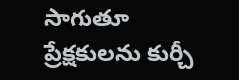సాగుతూ ప్రేక్షకులను కుర్చీ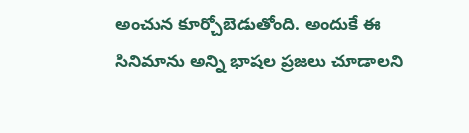అంచున కూర్చోబెడుతోంది. అందుకే ఈ సినిమాను అన్ని భాషల ప్రజలు చూడాలని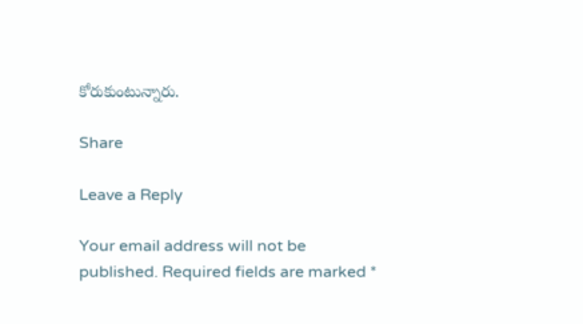కోరుకుంటున్నారు.

Share

Leave a Reply

Your email address will not be published. Required fields are marked *